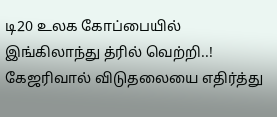டி20 உலக கோப்பையில் இங்கிலாந்து த்ரில் வெற்றி..! கேஜரிவால் விடுதலையை எதிர்த்து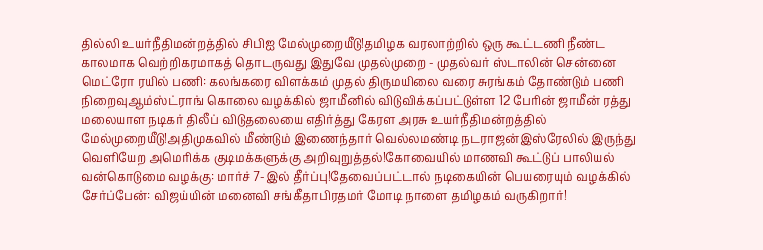தில்லி உயர்நீதிமன்றத்தில் சிபிஐ மேல்முறையீடு!தமிழக வரலாற்றில் ஒரு கூட்டணி நீண்ட காலமாக வெற்றிகரமாகத் தொடருவது இதுவே முதல்முறை - முதல்வர் ஸ்டாலின் சென்னை மெட்ரோ ரயில் பணி: கலங்கரை விளக்கம் முதல் திருமயிலை வரை சுரங்கம் தோண்டும் பணி நிறைவுஆம்ஸ்ட்ராங் கொலை வழக்கில் ஜாமீனில் விடுவிக்கப்பட்டுள்ள 12 பேரின் ஜாமீன் ரத்து மலையாள நடிகர் திலீப் விடுதலையை எதிர்த்து கேரள அரசு உயர்நீதிமன்றத்தில் மேல்முறையீடு!அதிமுகவில் மீண்டும் இணைந்தார் வெல்லமண்டி நடராஜன்இஸ்ரேலில் இருந்து வெளியேற அமெரிக்க குடிமக்களுக்கு அறிவுறுத்தல்!கோவையில் மாணவி கூட்டுப் பாலியல் வன்கொடுமை வழக்கு: மார்ச் 7-இல் தீர்ப்பு!தேவைப்பட்டால் நடிகையின் பெயரையும் வழக்கில் சேர்ப்பேன்: விஜய்யின் மனைவி சங்கீதாபிரதமர் மோடி நாளை தமிழகம் வருகிறார்!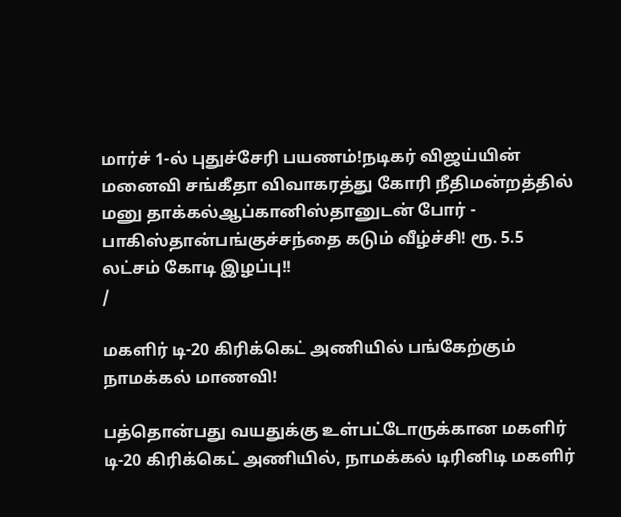மார்ச் 1-ல் புதுச்சேரி பயணம்!நடிகர் விஜய்யின் மனைவி சங்கீதா விவாகரத்து கோரி நீதிமன்றத்தில் மனு தாக்கல்ஆப்கானிஸ்தானுடன் போர் - பாகிஸ்தான்பங்குச்சந்தை கடும் வீழ்ச்சி! ரூ. 5.5 லட்சம் கோடி இழப்பு!!
/

மகளிர் டி-20 கிரிக்கெட் அணியில் பங்கேற்கும் நாமக்கல் மாணவி!

பத்தொன்பது வயதுக்கு உள்பட்டோருக்கான மகளிர் டி-20 கிரிக்கெட் அணியில், நாமக்கல் டிரினிடி மகளிர்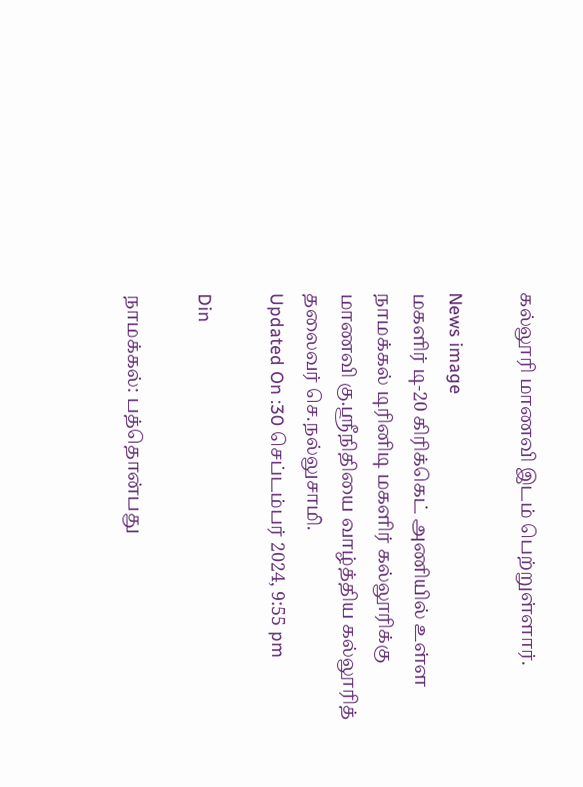கல்லூரி மாணவி இடம் பெற்றுள்ளார்.

News image
மகளிர் டி-20 கிரிக்கெட் அணியில் உள்ள நாமக்கல் டிரினிடி மகளிர் கல்லூரிக்கு மாணவி கு.ஸ்ரீநிதியை வாழ்த்திய கல்லூரித் தலைவர் செ.நல்லுசாமி.
Updated On :30 செப்டம்பர் 2024, 9:55 pm

Din

நாமக்கல்: பத்தொன்பது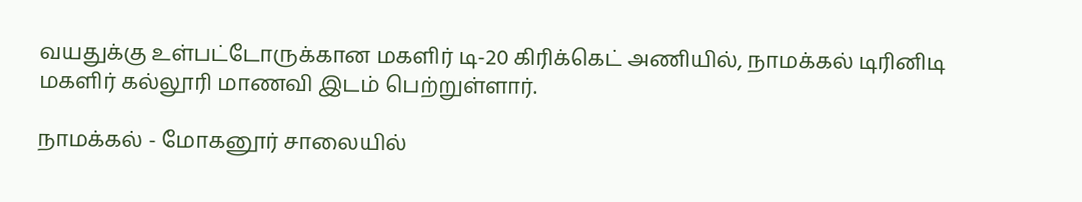வயதுக்கு உள்பட்டோருக்கான மகளிர் டி-20 கிரிக்கெட் அணியில், நாமக்கல் டிரினிடி மகளிர் கல்லூரி மாணவி இடம் பெற்றுள்ளார்.

நாமக்கல் - மோகனூர் சாலையில்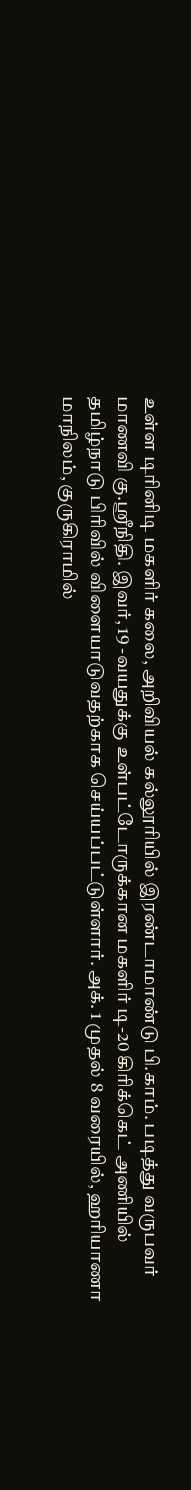உள்ள டிரினிடி மகளிர் கலை, அறிவியல் கல்லூரியில் இரண்டாமாண்டு பி.காம். படித்து வருபவர் மாணவி கு.ஸ்ரீநிதி. இவர், 19 -வயதுக்கு உள்பட்டோருக்கான மகளிர் டி-20 கிரிக்கெட் அணியில் தமிழ்நாடு பிரிவில் விளையாடுவதற்காக செய்யப்பட்டுள்ளார். அக். 1 முதல் 8 வரையில், ஹரியாணா மாநிலம், குருகிராமில்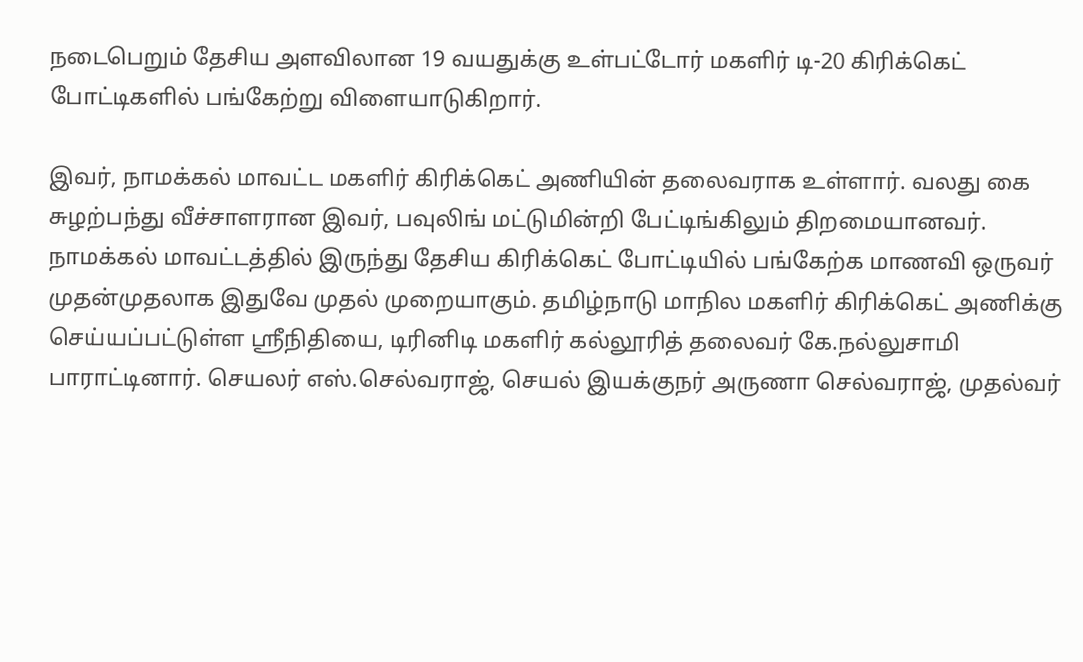நடைபெறும் தேசிய அளவிலான 19 வயதுக்கு உள்பட்டோர் மகளிர் டி-20 கிரிக்கெட் போட்டிகளில் பங்கேற்று விளையாடுகிறார்.

இவர், நாமக்கல் மாவட்ட மகளிர் கிரிக்கெட் அணியின் தலைவராக உள்ளார். வலது கை சுழற்பந்து வீச்சாளரான இவர், பவுலிங் மட்டுமின்றி பேட்டிங்கிலும் திறமையானவர். நாமக்கல் மாவட்டத்தில் இருந்து தேசிய கிரிக்கெட் போட்டியில் பங்கேற்க மாணவி ஒருவர் முதன்முதலாக இதுவே முதல் முறையாகும். தமிழ்நாடு மாநில மகளிர் கிரிக்கெட் அணிக்கு செய்யப்பட்டுள்ள ஸ்ரீநிதியை, டிரினிடி மகளிர் கல்லூரித் தலைவர் கே.நல்லுசாமி பாராட்டினார். செயலர் எஸ்.செல்வராஜ், செயல் இயக்குநர் அருணா செல்வராஜ், முதல்வர்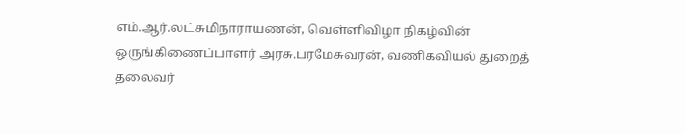எம்.ஆர்.லட்சுமிநாராயணன், வெள்ளிவிழா நிகழ்வின் ஒருங்கிணைப்பாளர் அரசு.பரமேசுவரன், வணிகவியல் துறைத் தலைவர்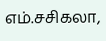எம்.சசிகலா,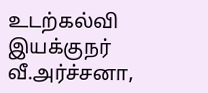உடற்கல்வி இயக்குநர் வீ.அர்ச்சனா,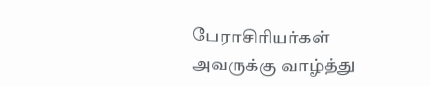பேராசிரியர்கள் அவருக்கு வாழ்த்து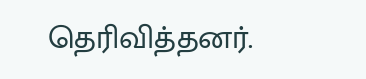தெரிவித்தனர்.